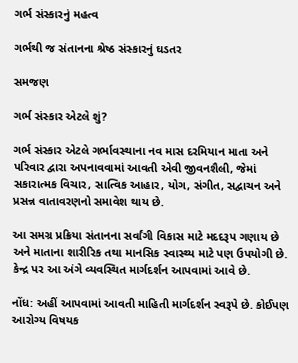ગર્ભ સંસ્કારનું મહત્વ

ગર્ભથી જ સંતાનના શ્રેષ્ઠ સંસ્કારનું ઘડતર

સમજણ

ગર્ભ સંસ્કાર એટલે શું?

ગર્ભ સંસ્કાર એટલે ગર્ભાવસ્થાના નવ માસ દરમિયાન માતા અને પરિવાર દ્વારા અપનાવવામાં આવતી એવી જીવનશૈલી, જેમાં સકારાત્મક વિચાર, સાત્વિક આહાર, યોગ, સંગીત, સદ્વાચન અને પ્રસન્ન વાતાવરણનો સમાવેશ થાય છે.

આ સમગ્ર પ્રક્રિયા સંતાનના સર્વાંગી વિકાસ માટે મદદરૂપ ગણાય છે અને માતાના શારીરિક તથા માનસિક સ્વાસ્થ્ય માટે પણ ઉપયોગી છે. કેન્દ્ર પર આ અંગે વ્યવસ્થિત માર્ગદર્શન આપવામાં આવે છે.

નોંધ: અહીં આપવામાં આવતી માહિતી માર્ગદર્શન સ્વરૂપે છે. કોઈપણ આરોગ્ય વિષયક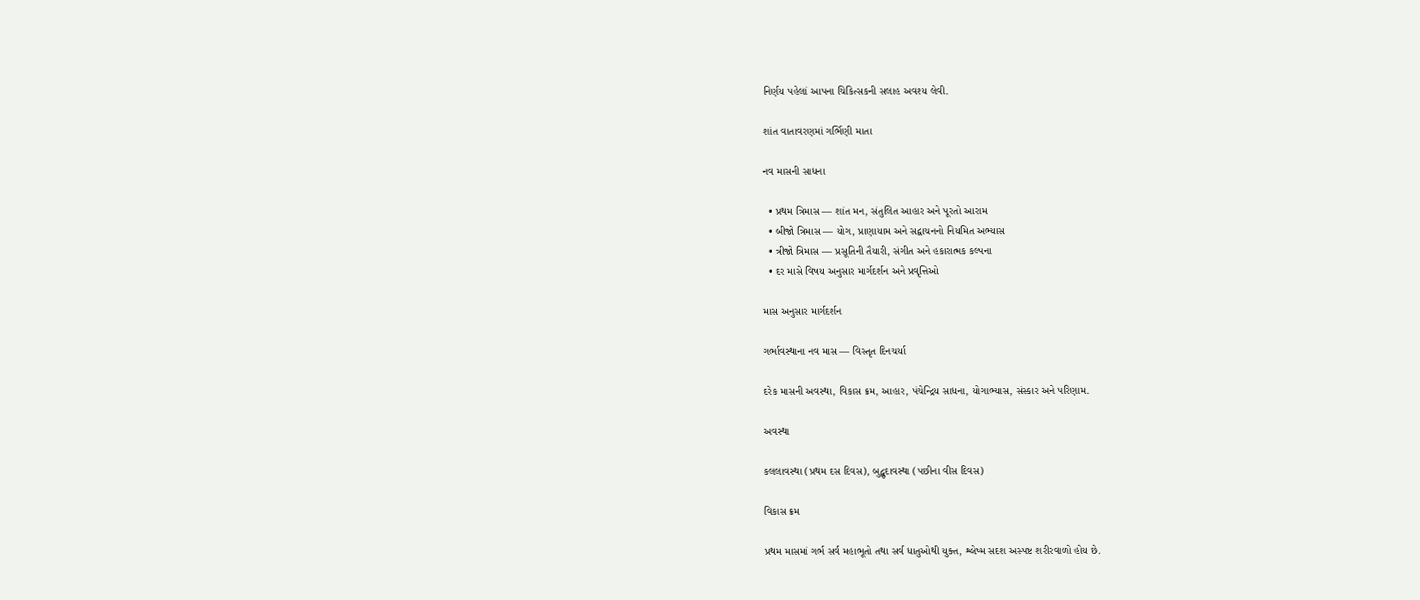નિર્ણય પહેલાં આપના ચિકિત્સકની સલાહ અવશ્ય લેવી.

શાંત વાતાવરણમાં ગર્ભિણી માતા

નવ માસની સાધના

  • પ્રથમ ત્રિમાસ — શાંત મન, સંતુલિત આહાર અને પૂરતો આરામ
  • બીજો ત્રિમાસ — યોગ, પ્રાણાયામ અને સદ્વાચનનો નિયમિત અભ્યાસ
  • ત્રીજો ત્રિમાસ — પ્રસૂતિની તૈયારી, સંગીત અને હકારાત્મક કલ્પના
  • દર માસે વિષય અનુસાર માર્ગદર્શન અને પ્રવૃત્તિઓ

માસ અનુસાર માર્ગદર્શન

ગર્ભાવસ્થાના નવ માસ — વિસ્તૃત દિનચર્યા

દરેક માસની અવસ્થા, વિકાસ ક્રમ, આહાર, પંચેન્દ્રિય સાધના, યોગાભ્યાસ, સંસ્કાર અને પરિણામ.

અવસ્થા

કલલાવસ્થા (પ્રથમ દસ દિવસ), બુદ્બુદાવસ્થા (પછીના વીસ દિવસ)

વિકાસ ક્રમ

પ્રથમ માસમાં ગર્ભ સર્વ મહાભૂતો તથા સર્વ ધાતુઓથી યુક્ત, શ્લેષ્મ સદશ અસ્પષ્ટ શરીરવાળો હોય છે.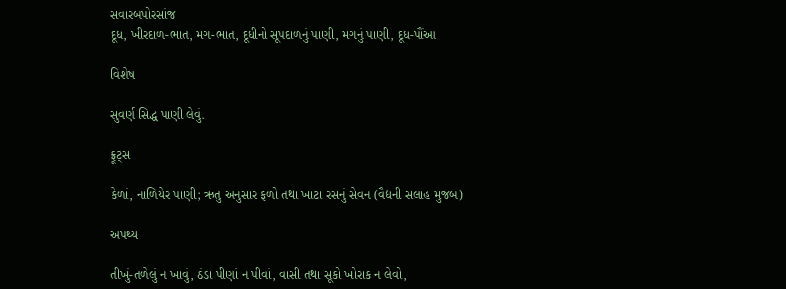સવારબપોરસાંજ
દૂધ, ખીરદાળ-ભાત, મગ-ભાત, દૂધીનો સૂપદાળનું પાણી, મગનું પાણી, દૂધ-પૌંઆ

વિશેષ

સુવર્ણ સિદ્ધ પાણી લેવું.

ફ્રૂટ્સ

કેળાં, નાળિયેર પાણી; ઋતુ અનુસાર ફળો તથા ખાટા રસનું સેવન (વૈદ્યની સલાહ મુજબ)

અપથ્ય

તીખું-તળેલું ન ખાવું, ઠંડા પીણાં ન પીવાં, વાસી તથા સૂકો ખોરાક ન લેવો,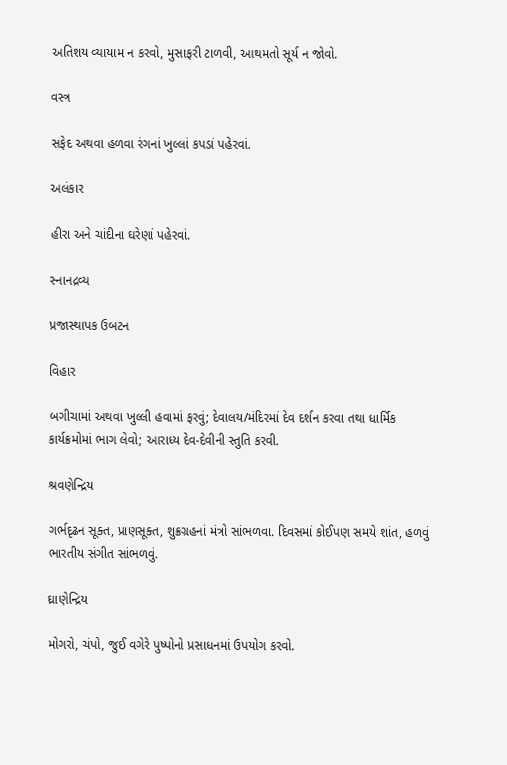અતિશય વ્યાયામ ન કરવો, મુસાફરી ટાળવી, આથમતો સૂર્ય ન જોવો.

વસ્ત્ર

સફેદ અથવા હળવા રંગનાં ખુલ્લાં કપડાં પહેરવાં.

અલંકાર

હીરા અને ચાંદીના ઘરેણાં પહેરવાં.

સ્નાનદ્રવ્ય

પ્રજાસ્થાપક ઉબટન

વિહાર

બગીચામાં અથવા ખુલ્લી હવામાં ફરવું; દેવાલય/મંદિરમાં દેવ દર્શન કરવા તથા ધાર્મિક કાર્યક્રમોમાં ભાગ લેવો; આરાધ્ય દેવ-દેવીની સ્તુતિ કરવી.

શ્રવણેન્દ્રિય

ગર્ભદૃઢન સૂક્ત, પ્રાણસૂક્ત, શુક્રગ્રહનાં મંત્રો સાંભળવા. દિવસમાં કોઈપણ સમયે શાંત, હળવું ભારતીય સંગીત સાંભળવું.

ઘ્રાણેન્દ્રિય

મોગરો, ચંપો, જુઈ વગેરે પુષ્પોનો પ્રસાધનમાં ઉપયોગ કરવો.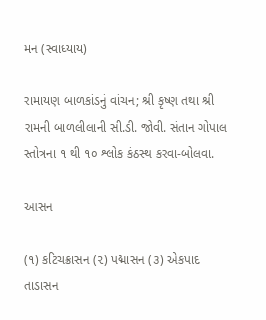મન (સ્વાધ્યાય)

રામાયણ બાળકાંડનું વાંચન; શ્રી કૃષ્ણ તથા શ્રી રામની બાળલીલાની સી.ડી. જોવી. સંતાન ગોપાલ સ્તોત્રના ૧ થી ૧૦ શ્લોક કંઠસ્થ કરવા-બોલવા.

આસન

(૧) કટિચક્રાસન (૨) પદ્માસન (૩) એકપાદ તાડાસન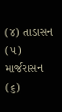(૪) તાડાસન (૫) માર્જરાસન (૬)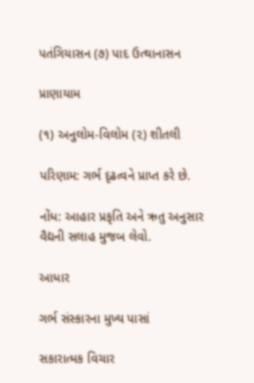પતંગિયાસન (૭) પાદ ઉત્થાનાસન

પ્રાણાયામ

(૧) અનુલોમ-વિલોમ (૨) શીતલી

પરિણામ: ગર્ભ દૃઢત્વને પ્રાપ્ત કરે છે.

નોંધ: આહાર પ્રકૃતિ અને ઋતુ અનુસાર વૈદ્યની સલાહ મુજબ લેવો.

આધાર

ગર્ભ સંસ્કારના મુખ્ય પાસાં

સકારાત્મક વિચાર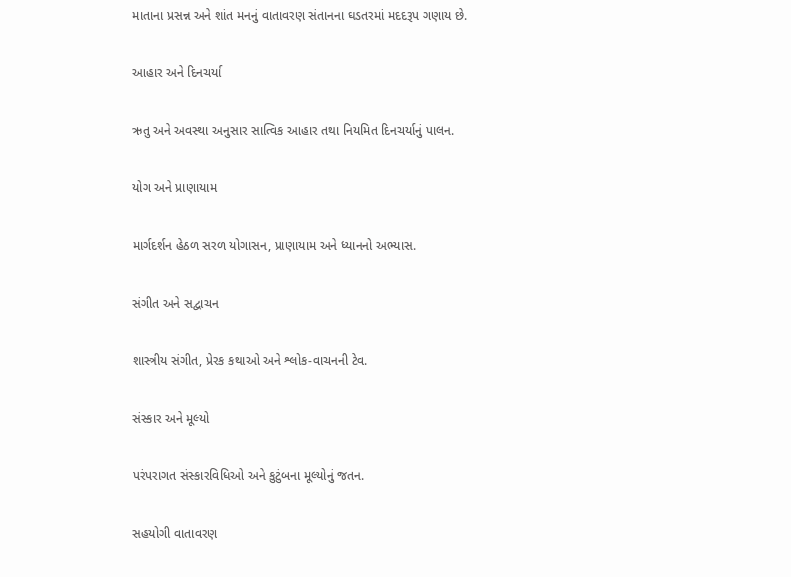માતાના પ્રસન્ન અને શાંત મનનું વાતાવરણ સંતાનના ઘડતરમાં મદદરૂપ ગણાય છે.

આહાર અને દિનચર્યા

ઋતુ અને અવસ્થા અનુસાર સાત્વિક આહાર તથા નિયમિત દિનચર્યાનું પાલન.

યોગ અને પ્રાણાયામ

માર્ગદર્શન હેઠળ સરળ યોગાસન, પ્રાણાયામ અને ધ્યાનનો અભ્યાસ.

સંગીત અને સદ્વાચન

શાસ્ત્રીય સંગીત, પ્રેરક કથાઓ અને શ્લોક-વાચનની ટેવ.

સંસ્કાર અને મૂલ્યો

પરંપરાગત સંસ્કારવિધિઓ અને કુટુંબના મૂલ્યોનું જતન.

સહયોગી વાતાવરણ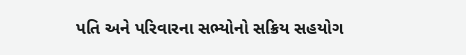પતિ અને પરિવારના સભ્યોનો સક્રિય સહયોગ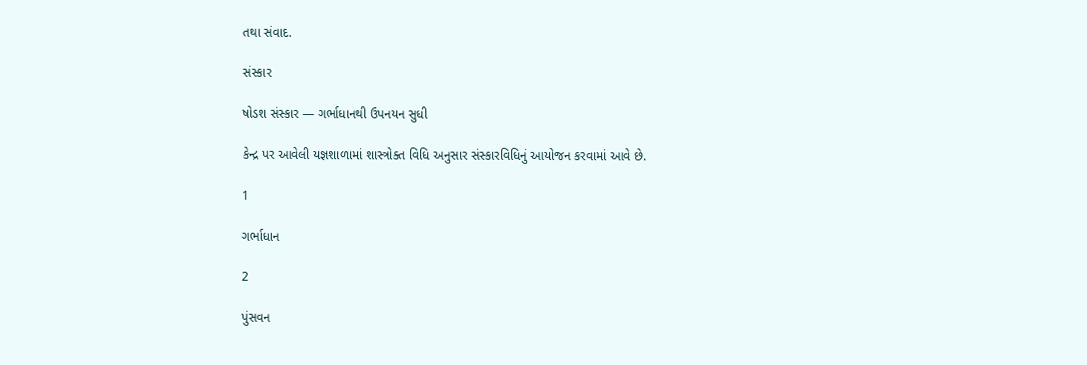તથા સંવાદ.

સંસ્કાર

ષોડશ સંસ્કાર — ગર્ભાધાનથી ઉપનયન સુધી

કેન્દ્ર પર આવેલી યજ્ઞશાળામાં શાસ્ત્રોક્ત વિધિ અનુસાર સંસ્કારવિધિનું આયોજન કરવામાં આવે છે.

1

ગર્ભાધાન

2

પુંસવન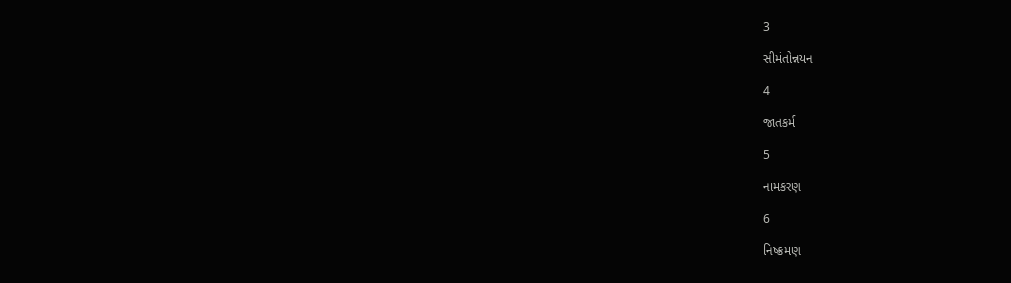3

સીમંતોન્નયન

4

જાતકર્મ

5

નામકરણ

6

નિષ્ક્રમણ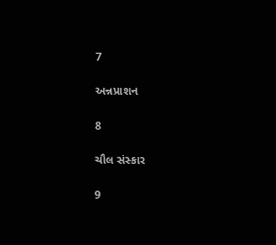7

અન્નપ્રાશન

8

ચૌલ સંસ્કાર

9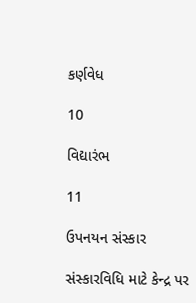કર્ણવેધ

10

વિદ્યારંભ

11

ઉપનયન સંસ્કાર

સંસ્કારવિધિ માટે કેન્દ્ર પર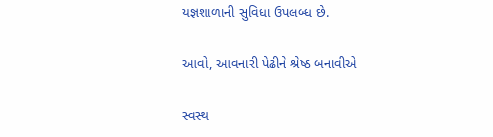યજ્ઞશાળાની સુવિધા ઉપલબ્ધ છે.

આવો, આવનારી પેઢીને શ્રેષ્ઠ બનાવીએ

સ્વસ્થ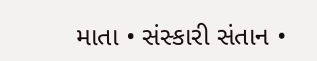માતા • સંસ્કારી સંતાન •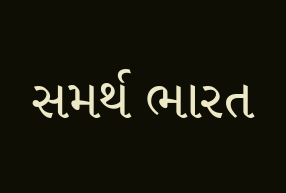સમર્થ ભારત